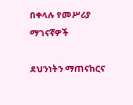በቀላሉ የመሥሪያ ማገናኛዎች

ደህንነትን ማጠናከርና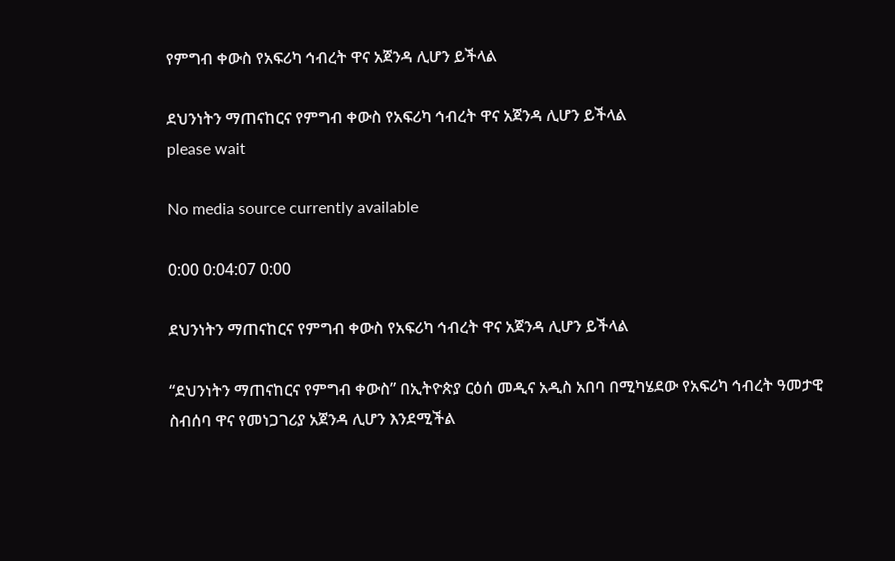የምግብ ቀውስ የአፍሪካ ኅብረት ዋና አጀንዳ ሊሆን ይችላል

ደህንነትን ማጠናከርና የምግብ ቀውስ የአፍሪካ ኅብረት ዋና አጀንዳ ሊሆን ይችላል
please wait

No media source currently available

0:00 0:04:07 0:00

ደህንነትን ማጠናከርና የምግብ ቀውስ የአፍሪካ ኅብረት ዋና አጀንዳ ሊሆን ይችላል

“ደህንነትን ማጠናከርና የምግብ ቀውስ” በኢትዮጵያ ርዕሰ መዲና አዲስ አበባ በሚካሄደው የአፍሪካ ኅብረት ዓመታዊ ስብሰባ ዋና የመነጋገሪያ አጀንዳ ሊሆን እንደሚችል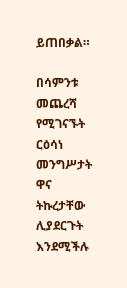ይጠበቃል።

በሳምንቱ መጨረሻ የሚገናኙት ርዕሳነ መንግሥታት ዋና ትኩረታቸው ሊያደርጉት እንደሚችሉ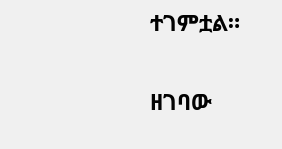ተገምቷል።

ዘገባው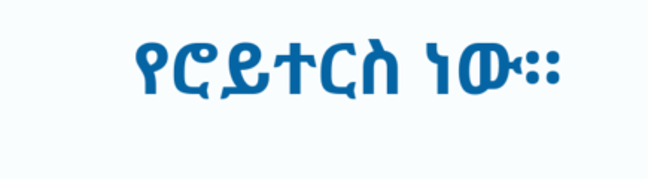የሮይተርስ ነው።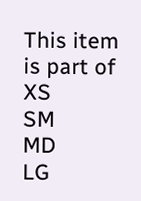This item is part of
XS
SM
MD
LG